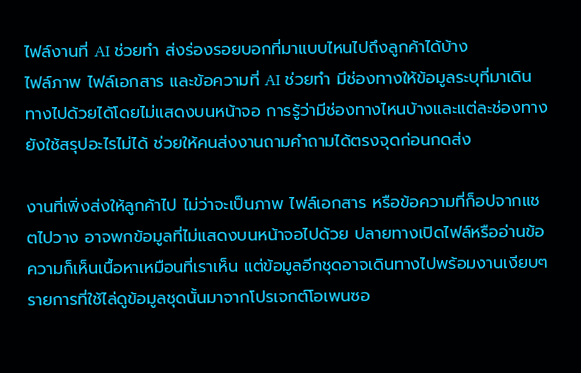ไฟล์งานที่ AI ช่วยทำ ส่งร่องรอยบอกที่มาแบบไหนไปถึงลูกค้าได้บ้าง
ไฟล์ภาพ ไฟล์เอกสาร และข้อความที่ AI ช่วยทำ มีช่องทางให้ข้อมูลระบุที่มาเดินทางไปด้วยได้โดยไม่แสดงบนหน้าจอ การรู้ว่ามีช่องทางไหนบ้างและแต่ละช่องทางยังใช้สรุปอะไรไม่ได้ ช่วยให้คนส่งงานถามคำถามได้ตรงจุดก่อนกดส่ง

งานที่เพิ่งส่งให้ลูกค้าไป ไม่ว่าจะเป็นภาพ ไฟล์เอกสาร หรือข้อความที่ก็อปจากแชตไปวาง อาจพกข้อมูลที่ไม่แสดงบนหน้าจอไปด้วย ปลายทางเปิดไฟล์หรืออ่านข้อความก็เห็นเนื้อหาเหมือนที่เราเห็น แต่ข้อมูลอีกชุดอาจเดินทางไปพร้อมงานเงียบๆ
รายการที่ใช้ไล่ดูข้อมูลชุดนั้นมาจากโปรเจกต์โอเพนซอ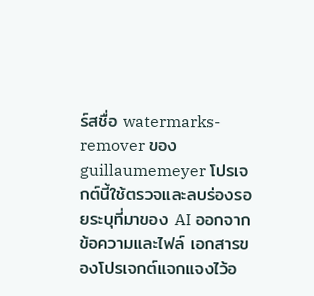ร์สชื่อ watermarks-remover ของ guillaumemeyer โปรเจกต์นี้ใช้ตรวจและลบร่องรอยระบุที่มาของ AI ออกจากข้อความและไฟล์ เอกสารของโปรเจกต์แจกแจงไว้อ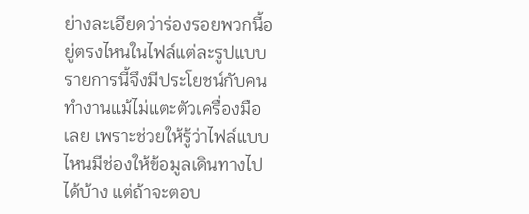ย่างละเอียดว่าร่องรอยพวกนี้อยู่ตรงไหนในไฟล์แต่ละรูปแบบ รายการนี้จึงมีประโยชน์กับคนทำงานแม้ไม่แตะตัวเครื่องมือเลย เพราะช่วยให้รู้ว่าไฟล์แบบไหนมีช่องให้ข้อมูลเดินทางไปได้บ้าง แต่ถ้าจะตอบ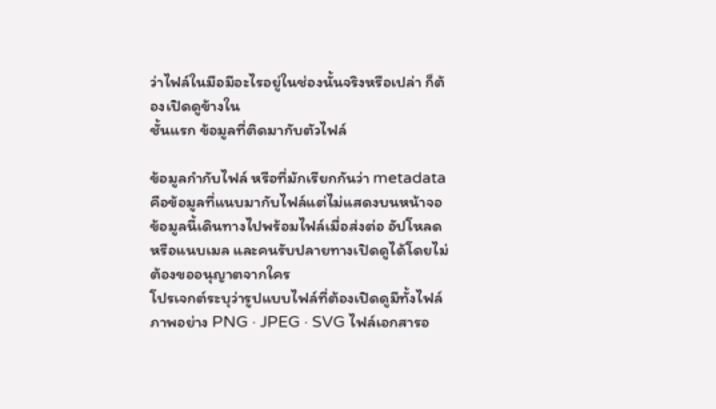ว่าไฟล์ในมือมีอะไรอยู่ในช่องนั้นจริงหรือเปล่า ก็ต้องเปิดดูข้างใน
ชั้นแรก ข้อมูลที่ติดมากับตัวไฟล์

ข้อมูลกำกับไฟล์ หรือที่มักเรียกกันว่า metadata คือข้อมูลที่แนบมากับไฟล์แต่ไม่แสดงบนหน้าจอ ข้อมูลนี้เดินทางไปพร้อมไฟล์เมื่อส่งต่อ อัปโหลด หรือแนบเมล และคนรับปลายทางเปิดดูได้โดยไม่ต้องขออนุญาตจากใคร
โปรเจกต์ระบุว่ารูปแบบไฟล์ที่ต้องเปิดดูมีทั้งไฟล์ภาพอย่าง PNG · JPEG · SVG ไฟล์เอกสารอ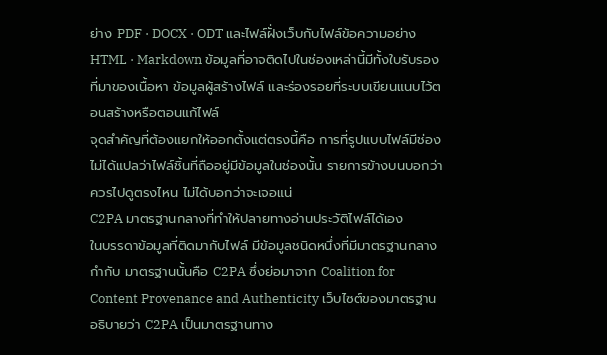ย่าง PDF · DOCX · ODT และไฟล์ฝั่งเว็บกับไฟล์ข้อความอย่าง HTML · Markdown ข้อมูลที่อาจติดไปในช่องเหล่านี้มีทั้งใบรับรองที่มาของเนื้อหา ข้อมูลผู้สร้างไฟล์ และร่องรอยที่ระบบเขียนแนบไว้ตอนสร้างหรือตอนแก้ไฟล์
จุดสำคัญที่ต้องแยกให้ออกตั้งแต่ตรงนี้คือ การที่รูปแบบไฟล์มีช่อง ไม่ได้แปลว่าไฟล์ชิ้นที่ถืออยู่มีข้อมูลในช่องนั้น รายการข้างบนบอกว่าควรไปดูตรงไหน ไม่ได้บอกว่าจะเจอแน่
C2PA มาตรฐานกลางที่ทำให้ปลายทางอ่านประวัติไฟล์ได้เอง
ในบรรดาข้อมูลที่ติดมากับไฟล์ มีข้อมูลชนิดหนึ่งที่มีมาตรฐานกลางกำกับ มาตรฐานนั้นคือ C2PA ซึ่งย่อมาจาก Coalition for Content Provenance and Authenticity เว็บไซต์ของมาตรฐานอธิบายว่า C2PA เป็นมาตรฐานทาง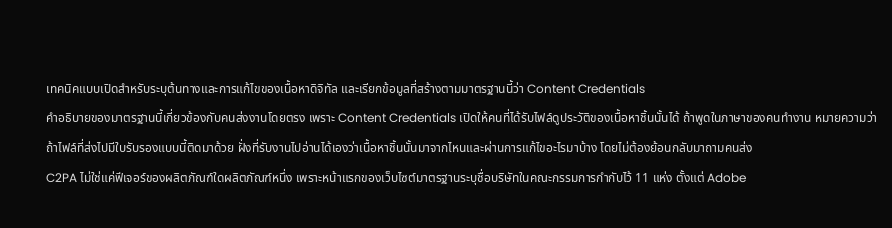เทคนิคแบบเปิดสำหรับระบุต้นทางและการแก้ไขของเนื้อหาดิจิทัล และเรียกข้อมูลที่สร้างตามมาตรฐานนี้ว่า Content Credentials
คำอธิบายของมาตรฐานนี้เกี่ยวข้องกับคนส่งงานโดยตรง เพราะ Content Credentials เปิดให้คนที่ได้รับไฟล์ดูประวัติของเนื้อหาชิ้นนั้นได้ ถ้าพูดในภาษาของคนทำงาน หมายความว่า ถ้าไฟล์ที่ส่งไปมีใบรับรองแบบนี้ติดมาด้วย ฝั่งที่รับงานไปอ่านได้เองว่าเนื้อหาชิ้นนั้นมาจากไหนและผ่านการแก้ไขอะไรมาบ้าง โดยไม่ต้องย้อนกลับมาถามคนส่ง
C2PA ไม่ใช่แค่ฟีเจอร์ของผลิตภัณฑ์ใดผลิตภัณฑ์หนึ่ง เพราะหน้าแรกของเว็บไซต์มาตรฐานระบุชื่อบริษัทในคณะกรรมการกำกับไว้ 11 แห่ง ตั้งแต่ Adobe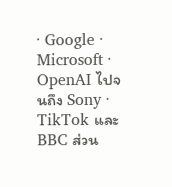· Google · Microsoft · OpenAI ไปจนถึง Sony · TikTok และ BBC ส่วน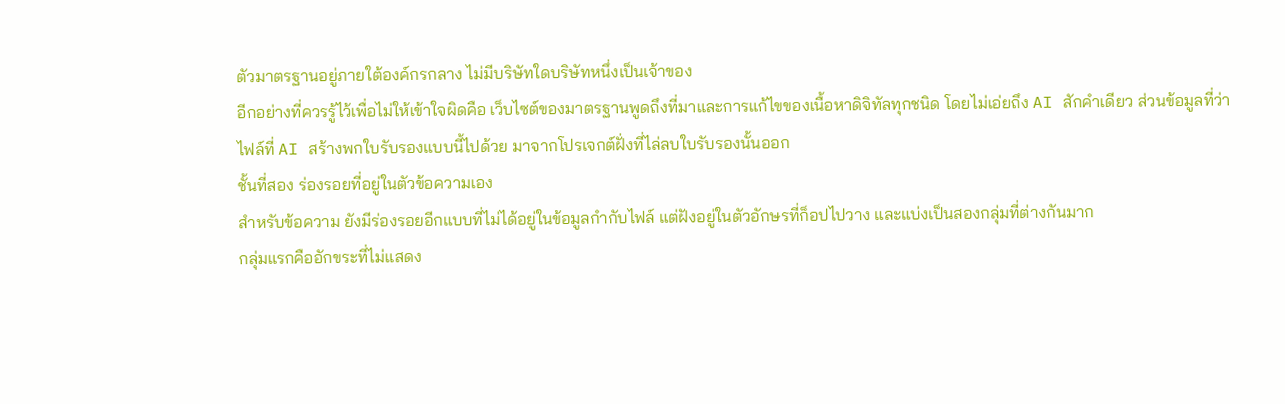ตัวมาตรฐานอยู่ภายใต้องค์กรกลาง ไม่มีบริษัทใดบริษัทหนึ่งเป็นเจ้าของ
อีกอย่างที่ควรรู้ไว้เพื่อไม่ให้เข้าใจผิดคือ เว็บไซต์ของมาตรฐานพูดถึงที่มาและการแก้ไขของเนื้อหาดิจิทัลทุกชนิด โดยไม่เอ่ยถึง AI สักคำเดียว ส่วนข้อมูลที่ว่าไฟล์ที่ AI สร้างพกใบรับรองแบบนี้ไปด้วย มาจากโปรเจกต์ฝั่งที่ไล่ลบใบรับรองนั้นออก
ชั้นที่สอง ร่องรอยที่อยู่ในตัวข้อความเอง
สำหรับข้อความ ยังมีร่องรอยอีกแบบที่ไม่ได้อยู่ในข้อมูลกำกับไฟล์ แต่ฝังอยู่ในตัวอักษรที่ก็อปไปวาง และแบ่งเป็นสองกลุ่มที่ต่างกันมาก
กลุ่มแรกคืออักขระที่ไม่แสดง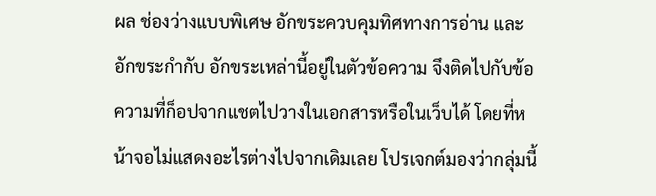ผล ช่องว่างแบบพิเศษ อักขระควบคุมทิศทางการอ่าน และอักขระกำกับ อักขระเหล่านี้อยู่ในตัวข้อความ จึงติดไปกับข้อความที่ก็อปจากแชตไปวางในเอกสารหรือในเว็บได้ โดยที่หน้าจอไม่แสดงอะไรต่างไปจากเดิมเลย โปรเจกต์มองว่ากลุ่มนี้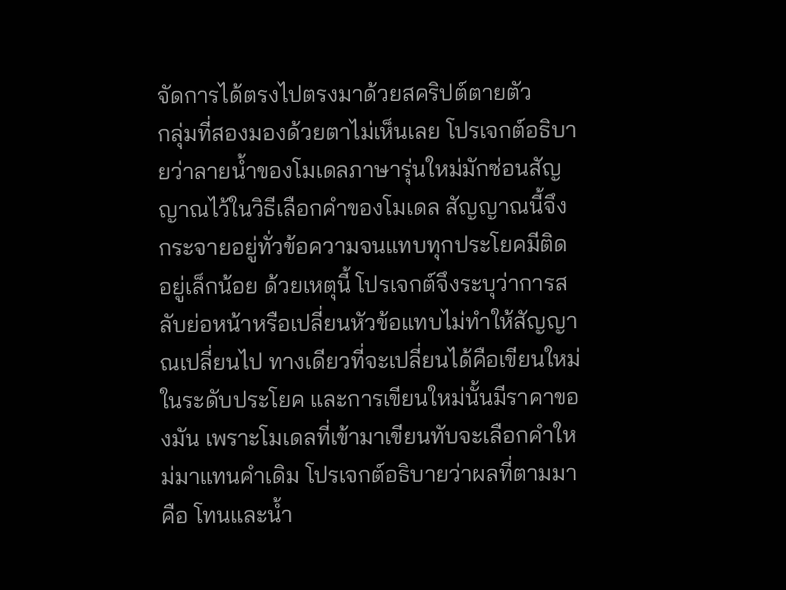จัดการได้ตรงไปตรงมาด้วยสคริปต์ตายตัว
กลุ่มที่สองมองด้วยตาไม่เห็นเลย โปรเจกต์อธิบายว่าลายน้ำของโมเดลภาษารุ่นใหม่มักซ่อนสัญญาณไว้ในวิธีเลือกคำของโมเดล สัญญาณนี้จึงกระจายอยู่ทั่วข้อความจนแทบทุกประโยคมีติดอยู่เล็กน้อย ด้วยเหตุนี้ โปรเจกต์จึงระบุว่าการสลับย่อหน้าหรือเปลี่ยนหัวข้อแทบไม่ทำให้สัญญาณเปลี่ยนไป ทางเดียวที่จะเปลี่ยนได้คือเขียนใหม่ในระดับประโยค และการเขียนใหม่นั้นมีราคาของมัน เพราะโมเดลที่เข้ามาเขียนทับจะเลือกคำใหม่มาแทนคำเดิม โปรเจกต์อธิบายว่าผลที่ตามมาคือ โทนและน้ำ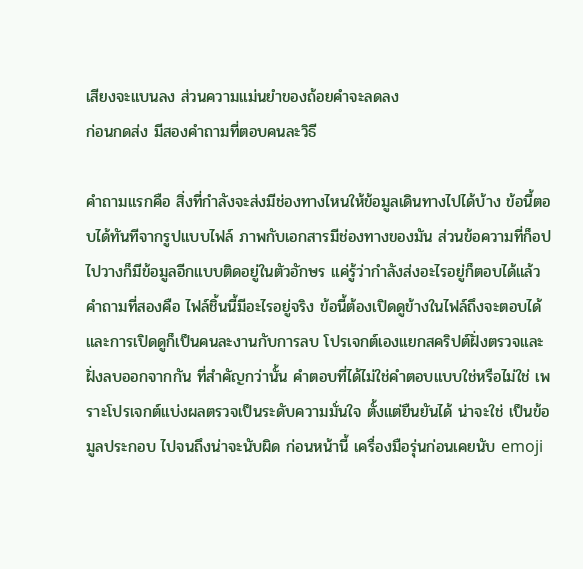เสียงจะแบนลง ส่วนความแม่นยำของถ้อยคำจะลดลง
ก่อนกดส่ง มีสองคำถามที่ตอบคนละวิธี

คำถามแรกคือ สิ่งที่กำลังจะส่งมีช่องทางไหนให้ข้อมูลเดินทางไปได้บ้าง ข้อนี้ตอบได้ทันทีจากรูปแบบไฟล์ ภาพกับเอกสารมีช่องทางของมัน ส่วนข้อความที่ก็อปไปวางก็มีข้อมูลอีกแบบติดอยู่ในตัวอักษร แค่รู้ว่ากำลังส่งอะไรอยู่ก็ตอบได้แล้ว
คำถามที่สองคือ ไฟล์ชิ้นนี้มีอะไรอยู่จริง ข้อนี้ต้องเปิดดูข้างในไฟล์ถึงจะตอบได้ และการเปิดดูก็เป็นคนละงานกับการลบ โปรเจกต์เองแยกสคริปต์ฝั่งตรวจและฝั่งลบออกจากกัน ที่สำคัญกว่านั้น คำตอบที่ได้ไม่ใช่คำตอบแบบใช่หรือไม่ใช่ เพราะโปรเจกต์แบ่งผลตรวจเป็นระดับความมั่นใจ ตั้งแต่ยืนยันได้ น่าจะใช่ เป็นข้อมูลประกอบ ไปจนถึงน่าจะนับผิด ก่อนหน้านี้ เครื่องมือรุ่นก่อนเคยนับ emoji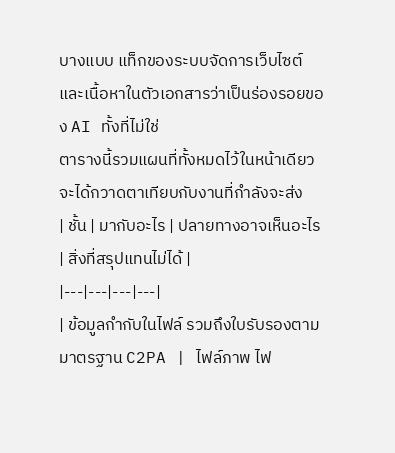บางแบบ แท็กของระบบจัดการเว็บไซต์ และเนื้อหาในตัวเอกสารว่าเป็นร่องรอยของ AI ทั้งที่ไม่ใช่
ตารางนี้รวมแผนที่ทั้งหมดไว้ในหน้าเดียว จะได้กวาดตาเทียบกับงานที่กำลังจะส่ง
| ชั้น | มากับอะไร | ปลายทางอาจเห็นอะไร | สิ่งที่สรุปแทนไม่ได้ |
|---|---|---|---|
| ข้อมูลกำกับในไฟล์ รวมถึงใบรับรองตามมาตรฐาน C2PA | ไฟล์ภาพ ไฟ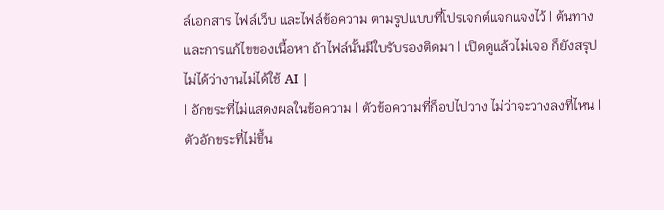ล์เอกสาร ไฟล์เว็บ และไฟล์ข้อความ ตามรูปแบบที่โปรเจกต์แจกแจงไว้ | ต้นทางและการแก้ไขของเนื้อหา ถ้าไฟล์นั้นมีใบรับรองติดมา | เปิดดูแล้วไม่เจอ ก็ยังสรุปไม่ได้ว่างานไม่ได้ใช้ AI |
| อักขระที่ไม่แสดงผลในข้อความ | ตัวข้อความที่ก็อปไปวาง ไม่ว่าจะวางลงที่ไหน | ตัวอักขระที่ไม่ขึ้น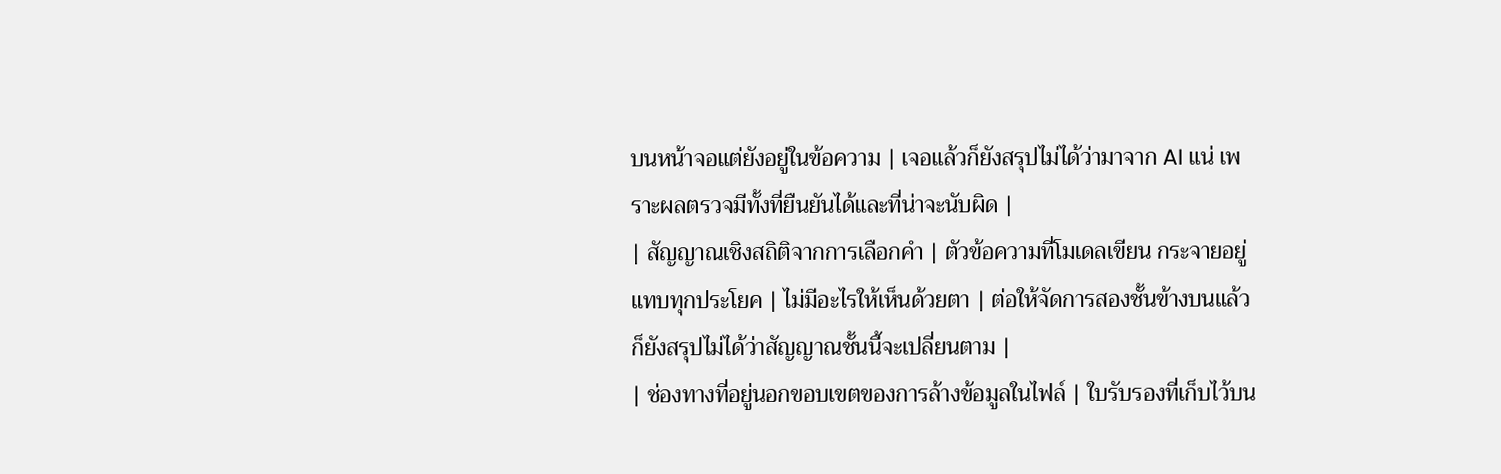บนหน้าจอแต่ยังอยู่ในข้อความ | เจอแล้วก็ยังสรุปไม่ได้ว่ามาจาก AI แน่ เพราะผลตรวจมีทั้งที่ยืนยันได้และที่น่าจะนับผิด |
| สัญญาณเชิงสถิติจากการเลือกคำ | ตัวข้อความที่โมเดลเขียน กระจายอยู่แทบทุกประโยค | ไม่มีอะไรให้เห็นด้วยตา | ต่อให้จัดการสองชั้นข้างบนแล้ว ก็ยังสรุปไม่ได้ว่าสัญญาณชั้นนี้จะเปลี่ยนตาม |
| ช่องทางที่อยู่นอกขอบเขตของการล้างข้อมูลในไฟล์ | ใบรับรองที่เก็บไว้บน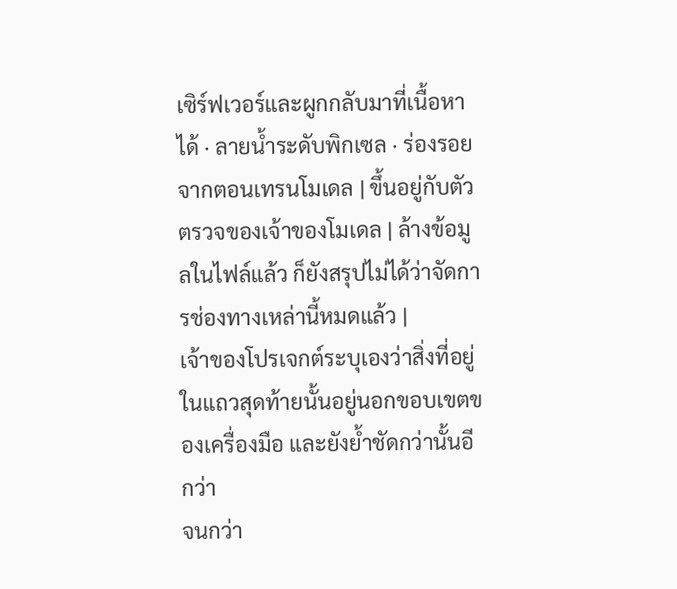เซิร์ฟเวอร์และผูกกลับมาที่เนื้อหาได้ · ลายน้ำระดับพิกเซล · ร่องรอยจากตอนเทรนโมเดล | ขึ้นอยู่กับตัวตรวจของเจ้าของโมเดล | ล้างข้อมูลในไฟล์แล้ว ก็ยังสรุปไม่ได้ว่าจัดการช่องทางเหล่านี้หมดแล้ว |
เจ้าของโปรเจกต์ระบุเองว่าสิ่งที่อยู่ในแถวสุดท้ายนั้นอยู่นอกขอบเขตของเครื่องมือ และยังย้ำชัดกว่านั้นอีกว่า
จนกว่า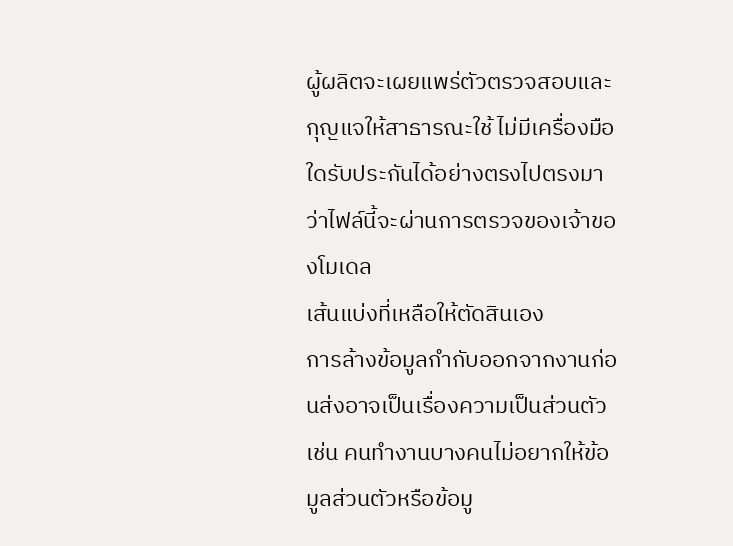ผู้ผลิตจะเผยแพร่ตัวตรวจสอบและกุญแจให้สาธารณะใช้ ไม่มีเครื่องมือใดรับประกันได้อย่างตรงไปตรงมาว่าไฟล์นี้จะผ่านการตรวจของเจ้าของโมเดล
เส้นแบ่งที่เหลือให้ตัดสินเอง
การล้างข้อมูลกำกับออกจากงานก่อนส่งอาจเป็นเรื่องความเป็นส่วนตัว เช่น คนทำงานบางคนไม่อยากให้ข้อมูลส่วนตัวหรือข้อมู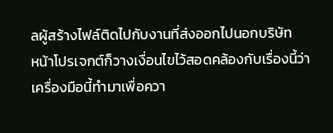ลผู้สร้างไฟล์ติดไปกับงานที่ส่งออกไปนอกบริษัท
หน้าโปรเจกต์ก็วางเงื่อนไขไว้สอดคล้องกับเรื่องนี้ว่า เครื่องมือนี้ทำมาเพื่อควา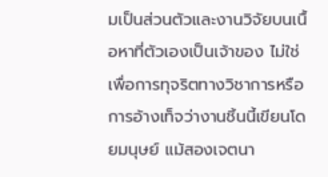มเป็นส่วนตัวและงานวิจัยบนเนื้อหาที่ตัวเองเป็นเจ้าของ ไม่ใช่เพื่อการทุจริตทางวิชาการหรือการอ้างเท็จว่างานชิ้นนี้เขียนโดยมนุษย์ แม้สองเจตนา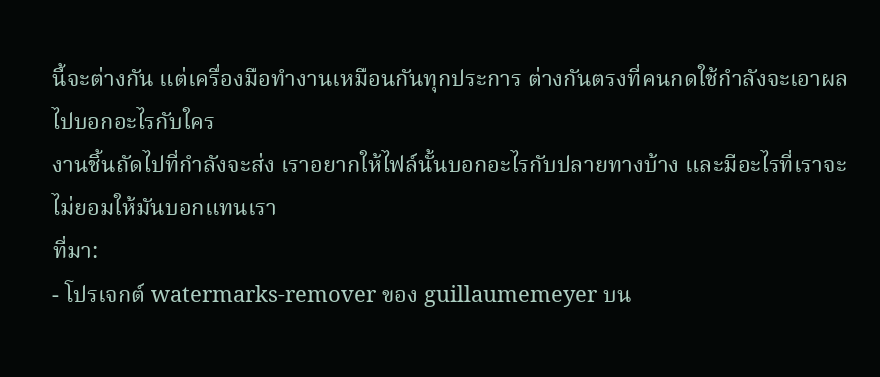นี้จะต่างกัน แต่เครื่องมือทำงานเหมือนกันทุกประการ ต่างกันตรงที่คนกดใช้กำลังจะเอาผลไปบอกอะไรกับใคร
งานชิ้นถัดไปที่กำลังจะส่ง เราอยากให้ไฟล์นั้นบอกอะไรกับปลายทางบ้าง และมีอะไรที่เราจะไม่ยอมให้มันบอกแทนเรา
ที่มา:
- โปรเจกต์ watermarks-remover ของ guillaumemeyer บน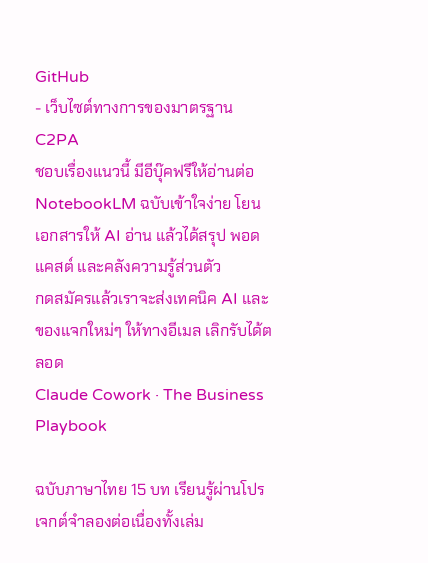GitHub
- เว็บไซต์ทางการของมาตรฐาน C2PA
ชอบเรื่องแนวนี้ มีอีบุ๊คฟรีให้อ่านต่อ
NotebookLM ฉบับเข้าใจง่าย โยนเอกสารให้ AI อ่าน แล้วได้สรุป พอดแคสต์ และคลังความรู้ส่วนตัว
กดสมัครแล้วเราจะส่งเทคนิค AI และของแจกใหม่ๆ ให้ทางอีเมล เลิกรับได้ตลอด
Claude Cowork · The Business Playbook

ฉบับภาษาไทย 15 บท เรียนรู้ผ่านโปรเจกต์จำลองต่อเนื่องทั้งเล่ม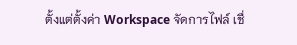ตั้งแต่ตั้งค่า Workspace จัดการไฟล์ เชื่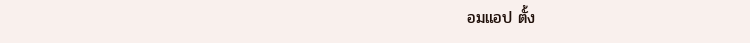อมแอป ตั้ง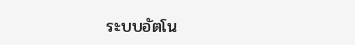ระบบอัตโน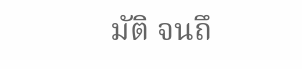มัติ จนถึ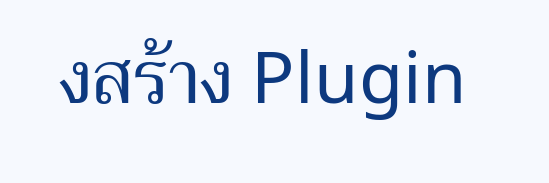งสร้าง Plugin